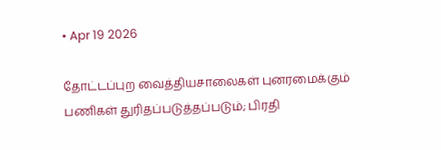• Apr 19 2026

தோட்டப்புற வைத்தியசாலைகள் புனரமைக்கும் பணிகள் துரிதப்படுத்தப்படும்; பிரதி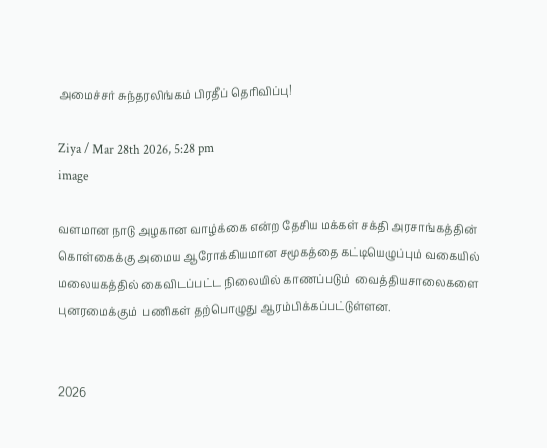அமைச்சர் சுந்தரலிங்கம் பிரதீப் தெரிவிப்பு!

Ziya / Mar 28th 2026, 5:28 pm
image

வளமான நாடு அழகான வாழ்க்கை என்ற தேசிய மக்கள் சக்தி அரசாங்கத்தின் கொள்கைக்கு அமைய ஆரோக்கியமான சமூகத்தை கட்டியெழுப்பும் வகையில் மலையகத்தில் கைவிடப்பட்ட நிலையில் காணப்படும்  வைத்தியசாலைகளை புனரமைக்கும்  பணிகள் தற்பொழுது ஆரம்பிக்கப்பட்டுள்ளன.


2026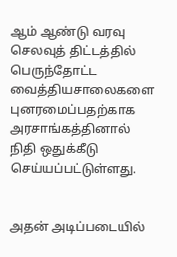ஆம் ஆண்டு வரவு செலவுத் திட்டத்தில் பெருந்தோட்ட வைத்தியசாலைகளை  புனரமைப்பதற்காக அரசாங்கத்தினால் நிதி ஒதுக்கீடு செய்யப்பட்டுள்ளது.


அதன் அடிப்படையில்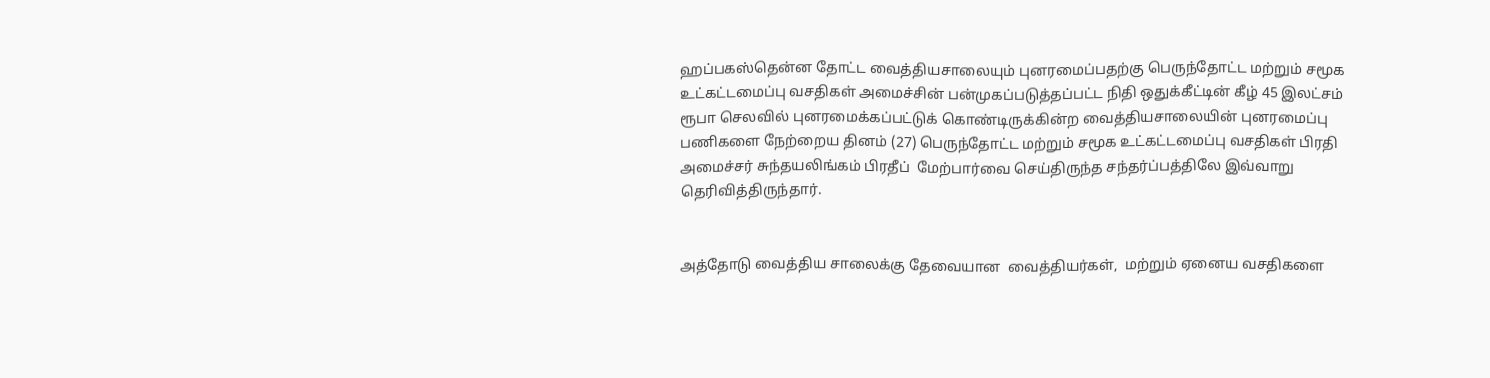ஹப்பகஸ்தென்ன தோட்ட வைத்தியசாலையும் புனரமைப்பதற்கு பெருந்தோட்ட மற்றும் சமூக உட்கட்டமைப்பு வசதிகள் அமைச்சின் பன்முகப்படுத்தப்பட்ட நிதி ஒதுக்கீட்டின் கீழ் 45 இலட்சம் ரூபா செலவில் புனரமைக்கப்பட்டுக் கொண்டிருக்கின்ற வைத்தியசாலையின் புனரமைப்பு பணிகளை நேற்றைய தினம் (27) பெருந்தோட்ட மற்றும் சமூக உட்கட்டமைப்பு வசதிகள் பிரதி அமைச்சர் சுந்தயலிங்கம் பிரதீப்  மேற்பார்வை செய்திருந்த சந்தர்ப்பத்திலே இவ்வாறு தெரிவித்திருந்தார்.


அத்தோடு வைத்திய சாலைக்கு தேவையான  வைத்தியர்கள்,  மற்றும் ஏனைய வசதிகளை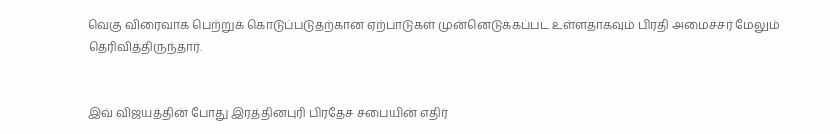வெகு விரைவாக பெற்றுக் கொடுப்படுதற்கான ஏற்பாடுகள் முன்னெடுக்கப்பட உள்ளதாகவும் பிரதி அமைச்சர் மேலும் தெரிவித்திருந்தார்.


இவ் விஜயத்தின் போது இரத்தினபுரி பிரதேச சபையின் எதிர்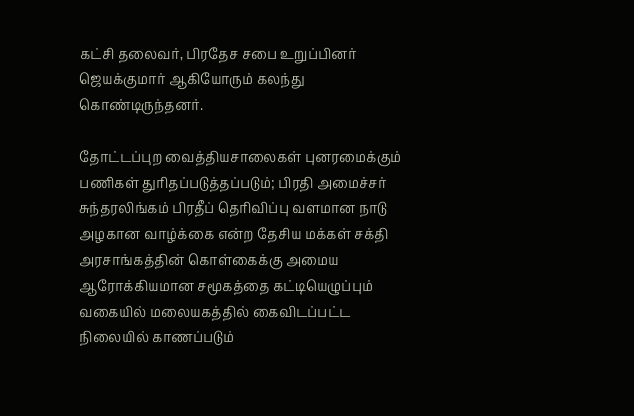கட்சி தலைவர், பிரதேச சபை உறுப்பினர் ஜெயக்குமார் ஆகியோரும் கலந்து கொண்டிருந்தனர்.

தோட்டப்புற வைத்தியசாலைகள் புனரமைக்கும் பணிகள் துரிதப்படுத்தப்படும்; பிரதி அமைச்சர் சுந்தரலிங்கம் பிரதீப் தெரிவிப்பு வளமான நாடு அழகான வாழ்க்கை என்ற தேசிய மக்கள் சக்தி அரசாங்கத்தின் கொள்கைக்கு அமைய ஆரோக்கியமான சமூகத்தை கட்டியெழுப்பும் வகையில் மலையகத்தில் கைவிடப்பட்ட நிலையில் காணப்படும்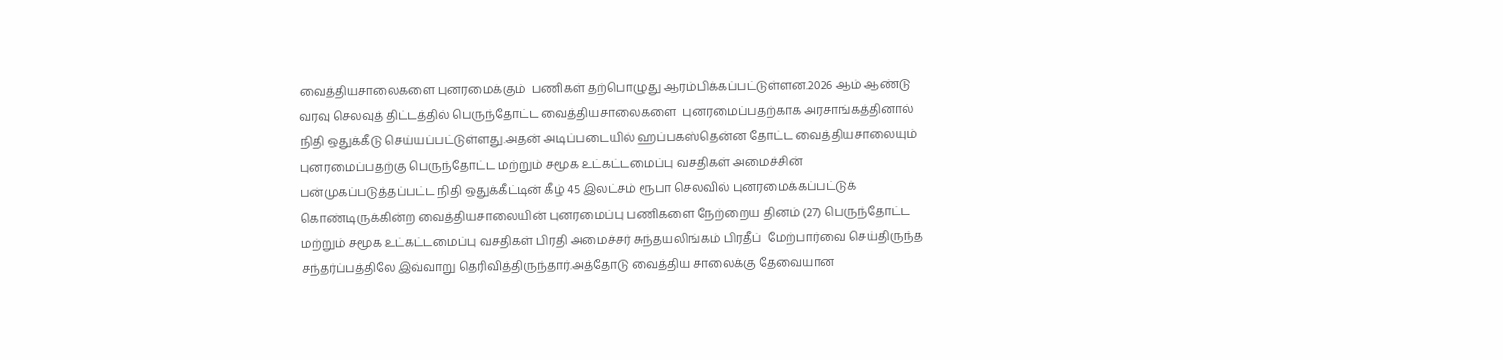வைத்தியசாலைகளை புனரமைக்கும்  பணிகள் தற்பொழுது ஆரம்பிக்கப்பட்டுள்ளன.2026 ஆம் ஆண்டு வரவு செலவுத் திட்டத்தில் பெருந்தோட்ட வைத்தியசாலைகளை  புனரமைப்பதற்காக அரசாங்கத்தினால் நிதி ஒதுக்கீடு செய்யப்பட்டுள்ளது.அதன் அடிப்படையில் ஹப்பகஸ்தென்ன தோட்ட வைத்தியசாலையும் புனரமைப்பதற்கு பெருந்தோட்ட மற்றும் சமூக உட்கட்டமைப்பு வசதிகள் அமைச்சின் பன்முகப்படுத்தப்பட்ட நிதி ஒதுக்கீட்டின் கீழ் 45 இலட்சம் ரூபா செலவில் புனரமைக்கப்பட்டுக் கொண்டிருக்கின்ற வைத்தியசாலையின் புனரமைப்பு பணிகளை நேற்றைய தினம் (27) பெருந்தோட்ட மற்றும் சமூக உட்கட்டமைப்பு வசதிகள் பிரதி அமைச்சர் சுந்தயலிங்கம் பிரதீப்  மேற்பார்வை செய்திருந்த சந்தர்ப்பத்திலே இவ்வாறு தெரிவித்திருந்தார்.அத்தோடு வைத்திய சாலைக்கு தேவையான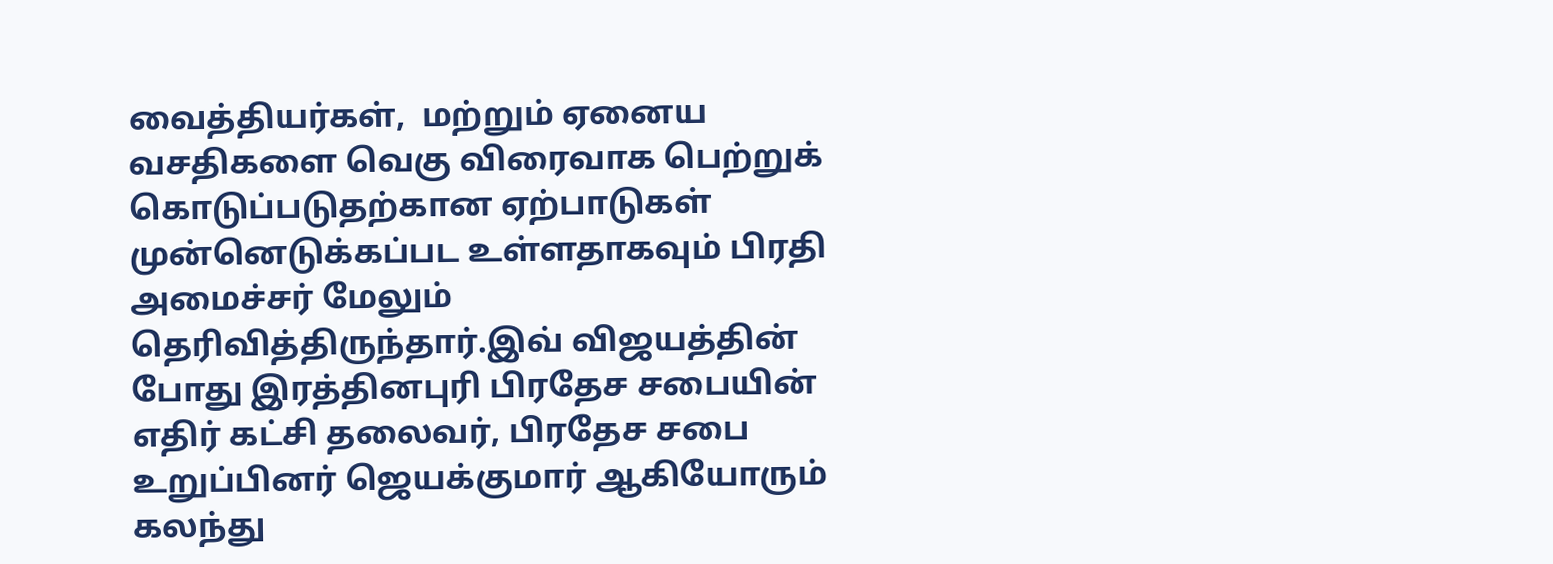வைத்தியர்கள்,  மற்றும் ஏனைய வசதிகளை வெகு விரைவாக பெற்றுக் கொடுப்படுதற்கான ஏற்பாடுகள் முன்னெடுக்கப்பட உள்ளதாகவும் பிரதி அமைச்சர் மேலும் தெரிவித்திருந்தார்.இவ் விஜயத்தின் போது இரத்தினபுரி பிரதேச சபையின் எதிர் கட்சி தலைவர், பிரதேச சபை உறுப்பினர் ஜெயக்குமார் ஆகியோரும் கலந்து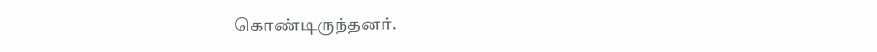கொண்டிருந்தனர்.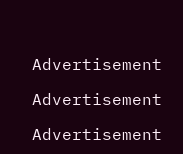Advertisement

Advertisement

Advertisement